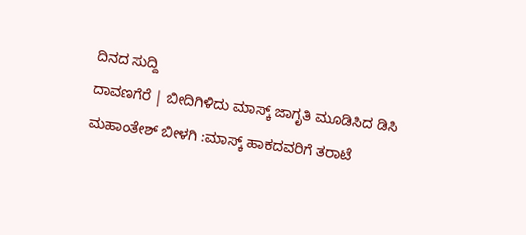ದಿನದ ಸುದ್ದಿ
ದಾವಣಗೆರೆ | ಬೀದಿಗಿಳಿದು ಮಾಸ್ಕ್ ಜಾಗೃತಿ ಮೂಡಿಸಿದ ಡಿಸಿ ಮಹಾಂತೇಶ್ ಬೀಳಗಿ :ಮಾಸ್ಕ್ ಹಾಕದವರಿಗೆ ತರಾಟೆ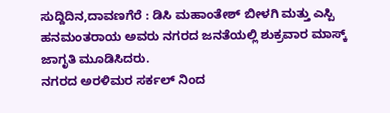ಸುದ್ದಿದಿನ,ದಾವಣಗೆರೆ : ಡಿಸಿ ಮಹಾಂತೇಶ್ ಬೀಳಗಿ ಮತ್ತು ಎಸ್ಪಿ ಹನಮಂತರಾಯ ಅವರು ನಗರದ ಜನತೆಯಲ್ಲಿ ಶುಕ್ರವಾರ ಮಾಸ್ಕ್ ಜಾಗೃತಿ ಮೂಡಿಸಿದರು.
ನಗರದ ಅರಳಿಮರ ಸರ್ಕಲ್ ನಿಂದ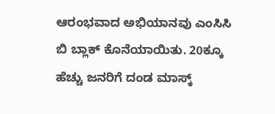ಆರಂಭವಾದ ಅಭಿಯಾನವು ಎಂಸಿಸಿ ಬಿ ಬ್ಲಾಕ್ ಕೊನೆಯಾಯಿತು. 20ಕ್ಕೂ ಹೆಚ್ಚು ಜನರಿಗೆ ದಂಡ ಮಾಸ್ಕ್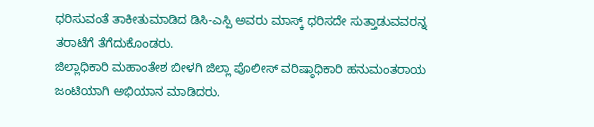ಧರಿಸುವಂತೆ ತಾಕೀತುಮಾಡಿದ ಡಿಸಿ-ಎಸ್ಪಿ ಅವರು ಮಾಸ್ಕ್ ಧರಿಸದೇ ಸುತ್ತಾಡುವವರನ್ನ ತರಾಟೆಗೆ ತೆಗೆದುಕೊಂಡರು.
ಜಿಲ್ಲಾಧಿಕಾರಿ ಮಹಾಂತೇಶ ಬೀಳಗಿ ಜಿಲ್ಲಾ ಪೊಲೀಸ್ ವರಿಷ್ಠಾಧಿಕಾರಿ ಹನುಮಂತರಾಯ ಜಂಟಿಯಾಗಿ ಅಭಿಯಾನ ಮಾಡಿದರು.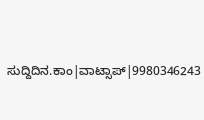ಸುದ್ದಿದಿನ.ಕಾಂ|ವಾಟ್ಸಾಪ್|9980346243